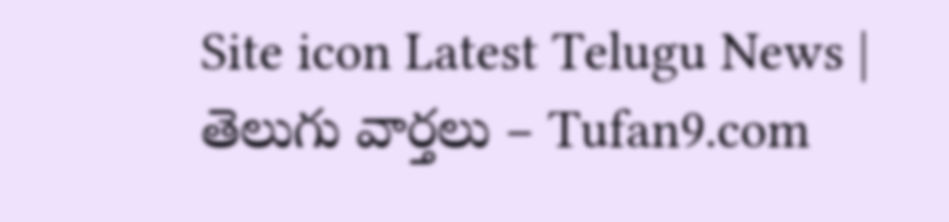Site icon Latest Telugu News | తెలుగు వార్తలు – Tufan9.com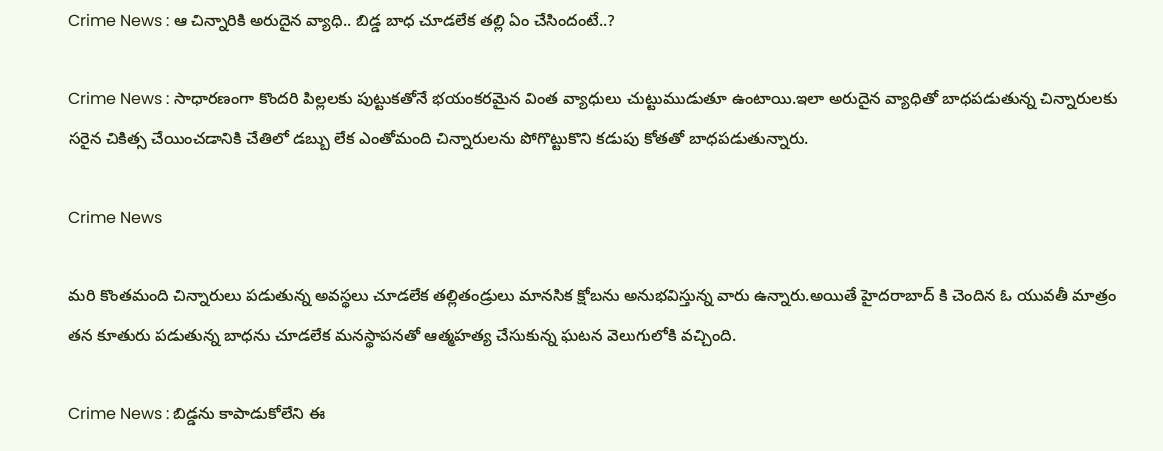Crime News : ఆ చిన్నారికి అరుదైన వ్యాధి.. బిడ్డ బాధ చూడలేక తల్లి ఏం చేసిందంటే..?

Crime News : సాధారణంగా కొందరి పిల్లలకు పుట్టుకతోనే భయంకరమైన వింత వ్యాధులు చుట్టుముడుతూ ఉంటాయి.ఇలా అరుదైన వ్యాధితో బాధపడుతున్న చిన్నారులకు సరైన చికిత్స చేయించడానికి చేతిలో డబ్బు లేక ఎంతోమంది చిన్నారులను పోగొట్టుకొని కడుపు కోతతో బాధపడుతున్నారు.

Crime News

మరి కొంతమంది చిన్నారులు పడుతున్న అవస్థలు చూడలేక తల్లితండ్రులు మానసిక క్షోబను అనుభవిస్తున్న వారు ఉన్నారు.అయితే హైదరాబాద్ కి చెందిన ఓ యువతీ మాత్రం తన కూతురు పడుతున్న బాధను చూడలేక మనస్థాపనతో ఆత్మహత్య చేసుకున్న ఘటన వెలుగులోకి వచ్చింది.

Crime News : బిడ్డను కాపాడుకోలేని ఈ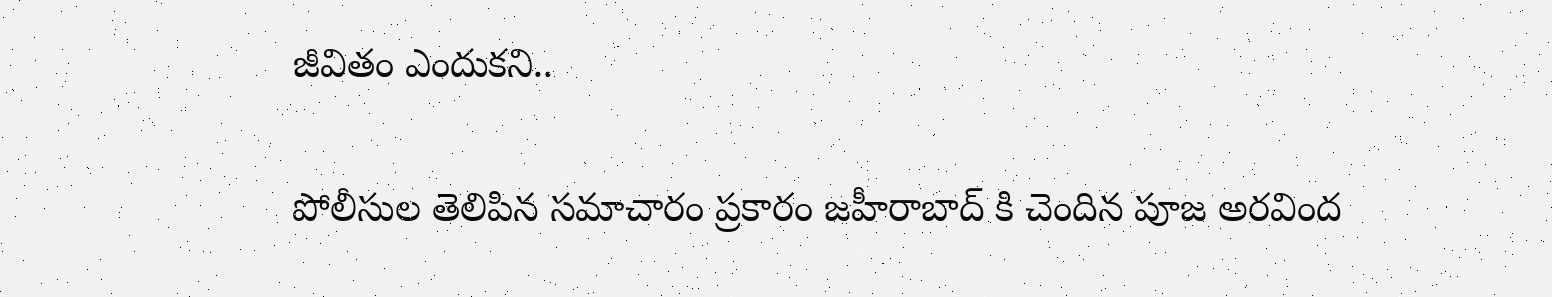జీవితం ఎందుకని..

పోలీసుల తెలిపిన సమాచారం ప్రకారం జహీరాబాద్ కి చెందిన పూజ అరవింద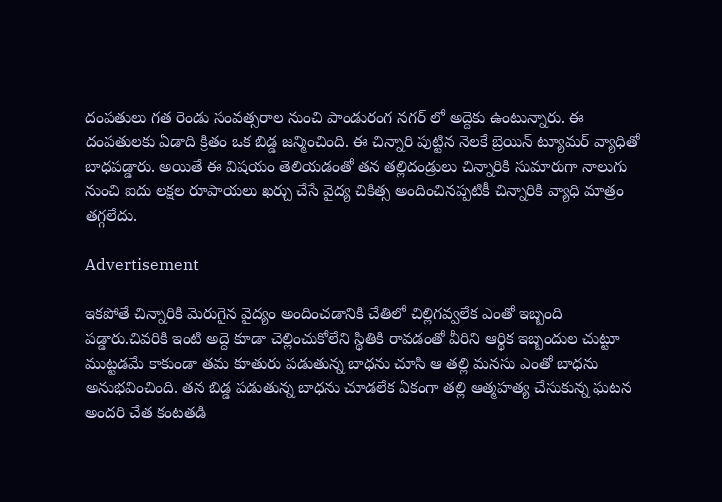దంపతులు గత రెండు సంవత్సరాల నుంచి పాండురంగ నగర్ లో అద్దెకు ఉంటున్నారు. ఈ దంపతులకు ఏడాది క్రితం ఒక బిడ్డ జన్మించింది. ఈ చిన్నారి పుట్టిన నెలకే బ్రెయిన్ ట్యూమర్ వ్యాధితో బాధపడ్డారు. అయితే ఈ విషయం తెలియడంతో తన తల్లిదండ్రులు చిన్నారికి సుమారుగా నాలుగు నుంచి ఐదు లక్షల రూపాయలు ఖర్చు చేసే వైద్య చికిత్స అందించినప్పటికీ చిన్నారికి వ్యాధి మాత్రం తగ్గలేదు.

Advertisement

ఇకపోతే చిన్నారికి మెరుగైన వైద్యం అందించడానికి చేతిలో చిల్లిగవ్వలేక ఎంతో ఇబ్బంది పడ్డారు.చివరికి ఇంటి అద్దె కూడా చెల్లించుకోలేని స్థితికి రావడంతో వీరిని ఆర్థిక ఇబ్బందుల చుట్టూ ముట్టడమే కాకుండా తమ కూతురు పడుతున్న బాధను చూసి ఆ తల్లి మనసు ఎంతో బాధను అనుభవించింది. తన బిడ్డ పడుతున్న బాధను చూడలేక ఏకంగా తల్లి ఆత్మహత్య చేసుకున్న ఘటన అందరి చేత కంటతడి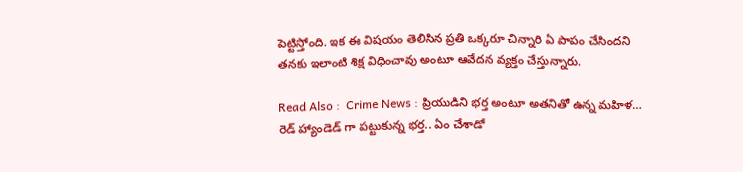పెట్టిస్తోంది. ఇక ఈ విషయం తెలిసిన ప్రతి ఒక్కరూ చిన్నారి ఏ పాపం చేసిందని తనకు ఇలాంటి శిక్ష విధించావు అంటూ ఆవేదన వ్యక్తం చేస్తున్నారు.

Read Also :  Crime News : ప్రియుడిని భర్త అంటూ అతనితో ఉన్న మహిళ… రెడ్ హ్యాండెడ్ గా పట్టుకున్న భర్త.. ఏం చేశాడో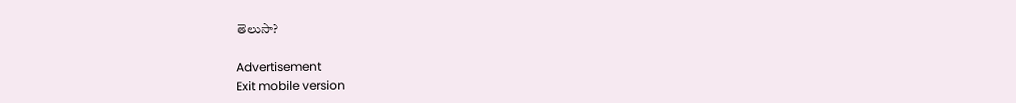తెలుసా?

Advertisement
Exit mobile version